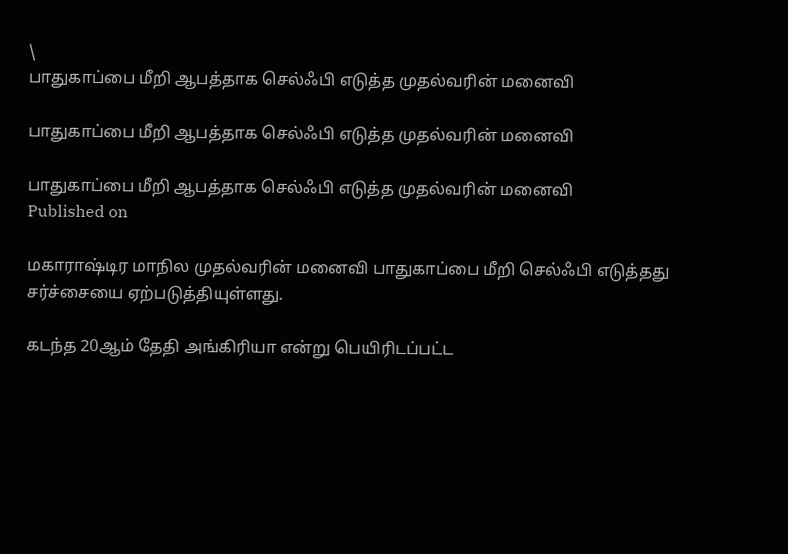\
பாதுகாப்பை மீறி ஆபத்தாக செல்ஃபி எடுத்த முதல்வரின் மனைவி

பாதுகாப்பை மீறி ஆபத்தாக செல்ஃபி எடுத்த முதல்வரின் மனைவி

பாதுகாப்பை மீறி ஆபத்தாக செல்ஃபி எடுத்த முதல்வரின் மனைவி
Published on

மகாராஷ்டிர மாநில முதல்வரின் மனைவி பாதுகாப்பை மீறி செல்ஃபி எடுத்தது சர்ச்சையை ஏற்படுத்தியுள்ளது.

கடந்த 20ஆம் தேதி அங்கிரியா என்று பெயிரிடப்பட்ட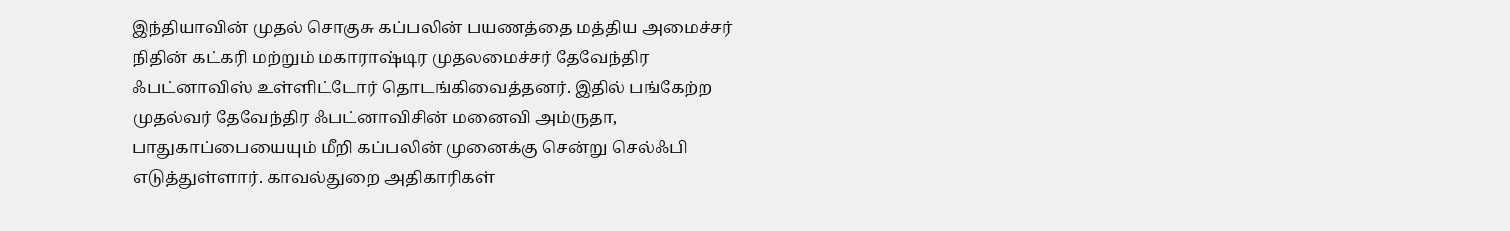இந்தியாவின் முதல் சொகுசு கப்பலின் பயணத்தை மத்திய அமைச்சர் நிதின் கட்கரி மற்றும் மகாராஷ்டிர முதலமைச்சர் தேவேந்திர ஃபட்னாவிஸ் உள்ளிட்டோர் தொடங்கிவைத்தனர். இதில் பங்கேற்ற முதல்வர் தேவேந்திர ஃபட்னாவிசின் மனைவி அம்ருதா, பாதுகாப்பையையும் மீறி கப்பலின் முனைக்கு சென்று செல்ஃபி எடுத்துள்ளார். காவல்துறை அதிகாரிகள்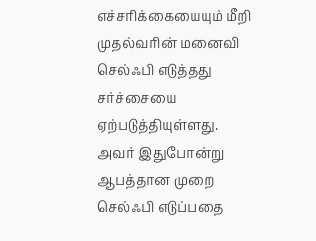எச்சரிக்கையையும் மீறி முதல்வரின் மனைவி செல்ஃபி எடுத்தது சர்ச்சையை ஏற்படுத்தியுள்ளது. அவர் இதுபோன்று ஆபத்தான முறை செல்ஃபி எடுப்பதை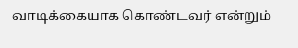வாடிக்கையாக கொண்டவர் என்றும்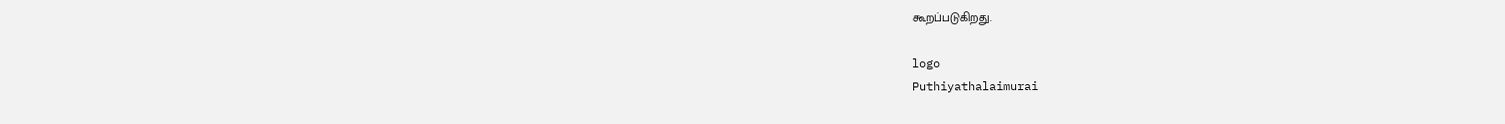கூறப்படுகிறது.

logo
Puthiyathalaimurai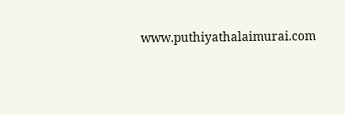www.puthiyathalaimurai.com